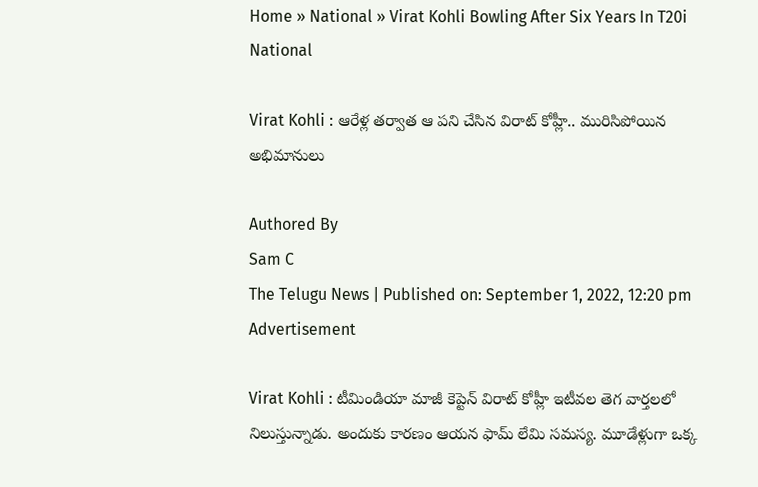Home » National » Virat Kohli Bowling After Six Years In T20i
National

Virat Kohli : ఆరేళ్ల త‌ర్వాత ఆ పని చేసిన విరాట్ కోహ్లీ.. మురిసిపోయిన అభిమానులు

Authored By
Sam C
The Telugu News | Published on: September 1, 2022, 12:20 pm
Advertisement

Virat Kohli : టీమిండియా మాజీ కెప్టెన్ విరాట్ కోహ్లీ ఇటీవ‌ల తెగ వార్త‌ల‌లో నిలుస్తున్నాడు. అందుకు కార‌ణం ఆయ‌న ఫామ్ లేమి స‌మ‌స్య‌. మూడేళ్లుగా ఒక్క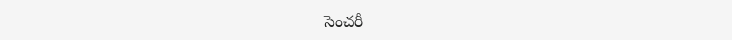సెంచ‌రీ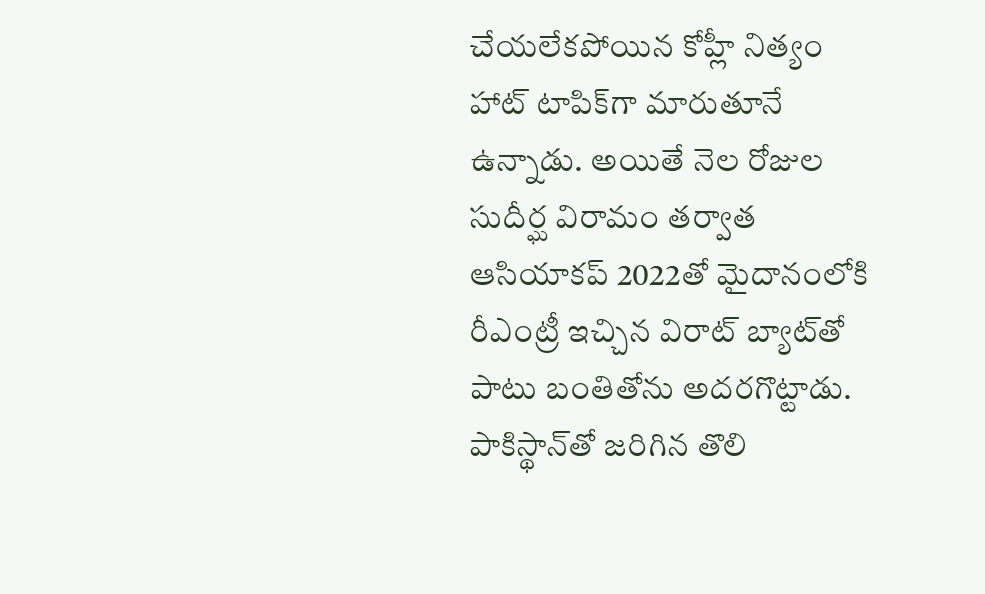చేయ‌లేక‌పోయిన కోహ్లీ నిత్యం హాట్ టాపిక్‌గా మారుతూనే ఉన్నాడు. అయితే నెల రోజుల సుదీర్ఘ విరామం తర్వాత ఆసియాకప్‌ 2022తో మైదానంలోకి రీఎంట్రీ ఇచ్చిన విరాట్ బ్యాట్‌తో పాటు బంతితోను అదరగొట్టాడు. పాకిస్థాన్‌తో జరిగిన తొలి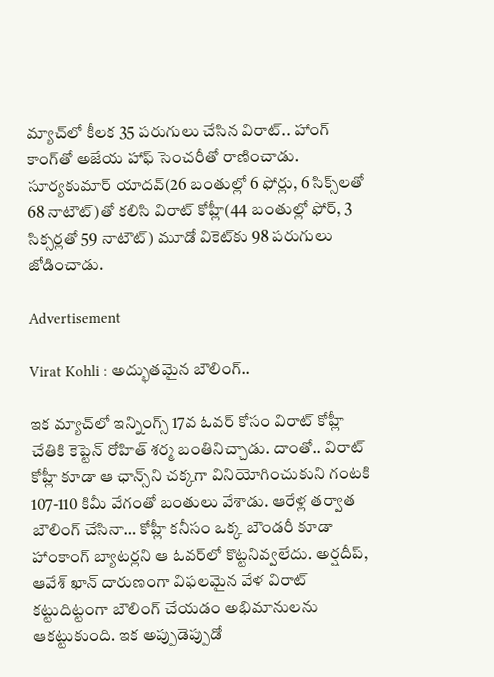మ్యాచ్‌లో కీలక 35 పరుగులు చేసిన విరాట్.. హాంగ్ కాంగ్‌తో అజేయ హాఫ్ సెంచరీతో రాణించాడు. సూర్యకుమార్ యాదవ్(26 బంతుల్లో 6 ఫోర్లు, 6 సిక్స్‌లతో 68 నాటౌట్)తో కలిసి విరాట్ కోహ్లీ(44 బంతుల్లో ఫోర్, 3 సిక్సర్లతో 59 నాటౌట్) మూడో వికెట్‌కు 98 పరుగులు జోడించాడు.

Advertisement

Virat Kohli : అద్భుత‌మైన బౌలింగ్..

ఇక మ్యాచ్‌లో ఇన్నింగ్స్ 17వ ఓవర్‌ కోసం విరాట్ కోహ్లీ చేతికి కెప్టెన్ రోహిత్ శర్మ బంతినిచ్చాడు. దాంతో.. విరాట్ కోహ్లీ కూడా ఆ ఛాన్స్‌ని చక్కగా వినియోగించుకుని గంటకి 107-110 కిమీ వేగంతో బంతులు వేశాడు. ఆరేళ్ల తర్వాత బౌలింగ్ చేసినా… కోహ్లీ కనీసం ఒక్క బౌండరీ కూడా హాంకాంగ్ బ్యాటర్లని ఆ ఓవర్‌లో కొట్టనివ్వలేదు. అర్షదీప్, ఆవేశ్ ఖాన్ దారుణంగా విఫలమైన వేళ విరాట్ కట్టుదిట్టంగా బౌలింగ్ చేయడం అభిమానులను ఆకట్టుకుంది. ఇక అప్పుడెప్పుడో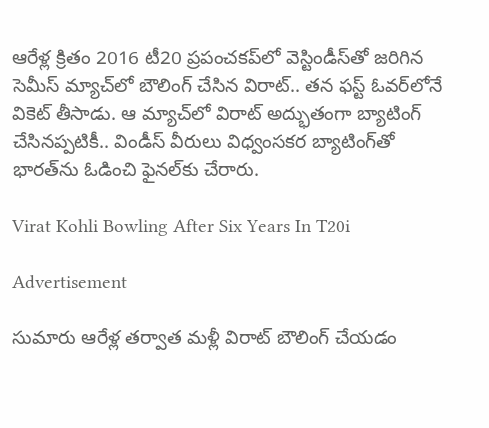ఆరేళ్ల క్రితం 2016 టీ20 ప్రపంచకప్‌లో వెస్టిండీస్‌తో జరిగిన సెమీస్ మ్యాచ్‌లో బౌలింగ్ చేసిన విరాట్.. తన ఫస్ట్ ఓవర్‌లోనే వికెట్ తీసాడు. ఆ మ్యాచ్‌లో విరాట్ అద్భుతంగా బ్యాటింగ్ చేసినప్పటికీ.. విండీస్ వీరులు విధ్వంసకర బ్యాటింగ్‌తో భారత్‌ను ఓడించి ఫైనల్‌కు చేరారు.

Virat Kohli Bowling After Six Years In T20i

Advertisement

సుమారు ఆరేళ్ల తర్వాత మళ్లీ విరాట్ బౌలింగ్ చేయడం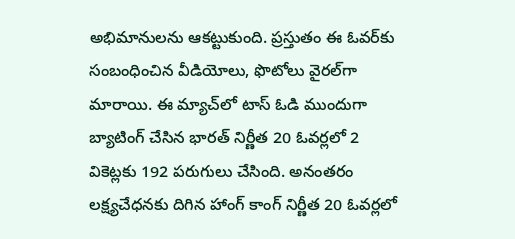అభిమానులను ఆకట్టుకుంది. ప్రస్తుతం ఈ ఓవర్‌కు సంబంధించిన వీడియోలు, ఫొటోలు వైరల్‌గా మారాయి. ఈ మ్యాచ్‌లో టాస్ ఓడి ముందుగా బ్యాటింగ్ చేసిన భారత్ నిర్ణీత 20 ఓవర్లలో 2 వికెట్లకు 192 పరుగులు చేసింది. అనంతరం లక్ష్యచేధనకు దిగిన హాంగ్ కాంగ్ నిర్ణీత 20 ఓవర్లలో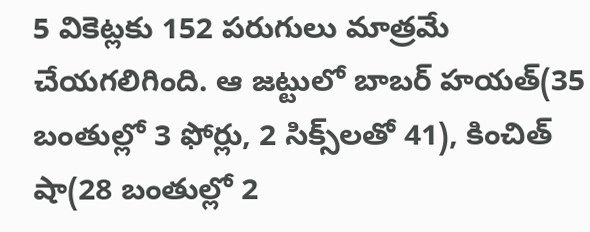5 వికెట్లకు 152 పరుగులు మాత్రమే చేయగలిగింది. ఆ జట్టులో బాబర్ హయత్(35 బంతుల్లో 3 ఫోర్లు, 2 సిక్స్‌లతో 41), కించిత్ షా(28 బంతుల్లో 2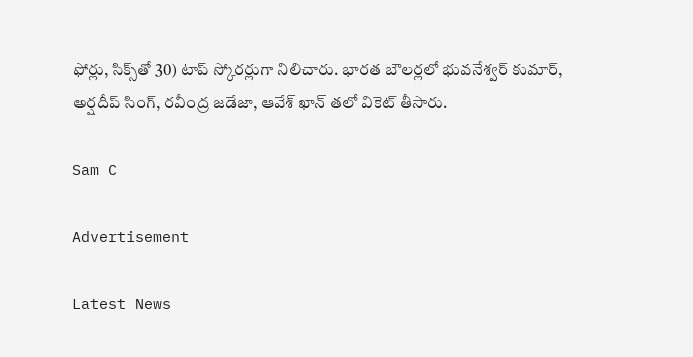ఫోర్లు, సిక్స్‌తో 30) టాప్ స్కోరర్లుగా నిలిచారు. భారత బౌలర్లలో భువనేశ్వర్ కుమార్, అర్షదీప్ సింగ్, రవీంద్ర జడేజా, ఆవేశ్ ఖాన్ తలో వికెట్ తీసారు.

Sam C

Advertisement

Latest News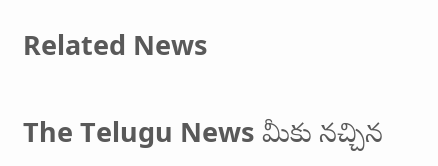Related News

The Telugu News మీకు నచ్చిన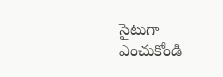సైటుగా ఎంచుకోండి